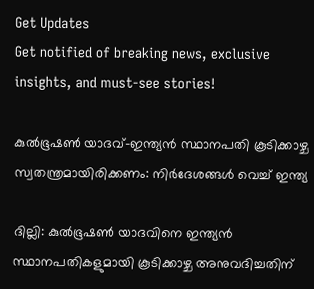Get Updates
Get notified of breaking news, exclusive insights, and must-see stories!

കുല്‍ഭൂഷണ്‍ യാദവ്-ഇന്ത്യന്‍ സ്ഥാനപതി കൂടിക്കാഴ്ച സ്വതന്ത്രമായിരിക്കണം: നിര്‍ദേശങ്ങള്‍ വെച്ച് ഇന്ത്യ

ദില്ലി: കുല്‍ഭൂഷണ്‍ യാദവിനെ ഇന്ത്യന്‍ സ്ഥാനപതികളുമായി കൂടിക്കാഴ്ച അനുവദിച്ചതിന്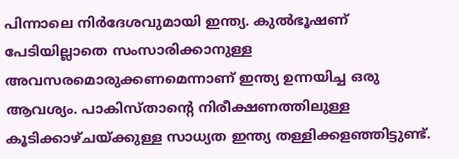പിന്നാലെ നിര്‍ദേശവുമായി ഇന്ത്യ. കുല്‍ഭൂഷണ് പേടിയില്ലാതെ സംസാരിക്കാനുള്ള അവസരമൊരുക്കണമെന്നാണ് ഇന്ത്യ ഉന്നയിച്ച ഒരു ആവശ്യം. പാകിസ്താന്റെ നിരീക്ഷണത്തിലുള്ള കൂടിക്കാഴ്ചയ്ക്കുള്ള സാധ്യത ഇന്ത്യ തള്ളിക്കളഞ്ഞിട്ടുണ്ട്.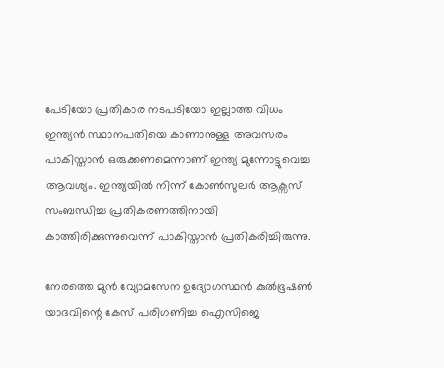പേടിയോ പ്രതികാര നടപടിയോ ഇല്ലാത്ത വിധം ഇന്ത്യന്‍ സ്ഥാനപതിയെ കാണാനുള്ള അവസരം പാകിസ്താന്‍ ഒരുക്കണമെന്നാണ് ഇന്ത്യ മുന്നോട്ടുവെച്ച ആവശ്യം. ഇന്ത്യയില്‍ നിന്ന് കോണ്‍സുലര്‍ ആക്സസ് സംബന്ധിച്ച പ്രതികരണത്തിനായി കാത്തിരിക്കുന്നുവെന്ന് പാകിസ്താന്‍ പ്രതികരിച്ചിരുന്നു.

നേരത്തെ മുന്‍ വ്യോമസേന ഉദ്യോഗസ്ഥന്‍ കുല്‍ഭൂഷണ്‍ യാദവിന്റെ കേസ് പരിഗണിച്ച ഐസിജെ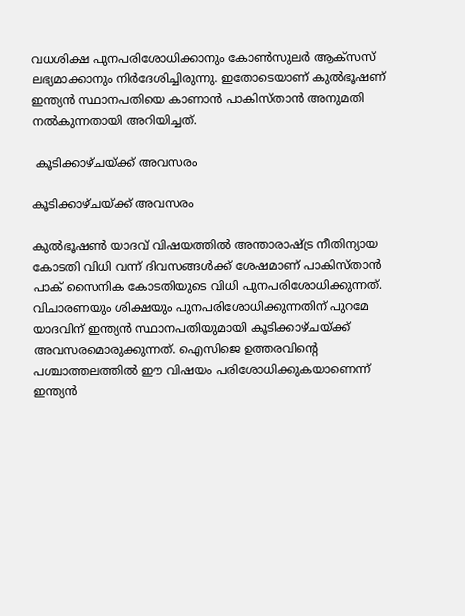വധശിക്ഷ പുനപരിശോധിക്കാനും കോണ്‍സുലര്‍ ആക്സസ് ലഭ്യമാക്കാനും നിര്‍ദേശിച്ചിരുന്നു. ഇതോടെയാണ് കുല്‍ഭൂഷണ് ഇന്ത്യന്‍ സ്ഥാനപതിയെ കാണാന്‍ പാകിസ്താന്‍ അനുമതി നല്‍കുന്നതായി അറിയിച്ചത്.

 കൂടിക്കാഴ്ചയ്ക്ക് അവസരം

കൂടിക്കാഴ്ചയ്ക്ക് അവസരം

കുല്‍ഭൂഷണ്‍ യാദവ് വിഷയത്തില്‍ അന്താരാഷ്ട്ര നീതിന്യായ കോടതി വിധി വന്ന് ദിവസങ്ങള്‍ക്ക് ശേഷമാണ് പാകിസ്താന്‍ പാക് സൈനിക കോടതിയുടെ വിധി പുനപരിശോധിക്കുന്നത്. വിചാരണയും ശിക്ഷയും പുനപരിശോധിക്കുന്നതിന് പുറമേ യാദവിന് ഇന്ത്യന്‍ സ്ഥാനപതിയുമായി കൂടിക്കാഴ്ചയ്ക്ക് അവസരമൊരുക്കുന്നത്. ഐസിജെ ഉത്തരവിന്റെ പശ്ചാത്തലത്തില്‍ ഈ വിഷയം പരിശോധിക്കുകയാണെന്ന് ഇന്ത്യന്‍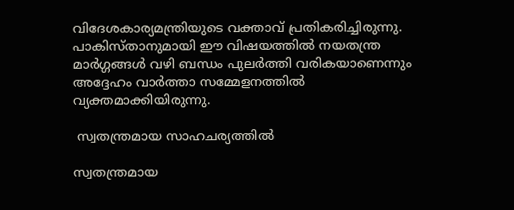വിദേശകാര്യമന്ത്രിയുടെ വക്താവ് പ്രതികരിച്ചിരുന്നു. പാകിസ്താനുമായി ഈ വിഷയത്തില്‍ നയതന്ത്ര മാര്‍ഗ്ഗങ്ങള്‍ വഴി ബന്ധം പുലര്‍ത്തി വരികയാണെന്നും അദ്ദേഹം വാര്‍ത്താ സമ്മേളനത്തില്‍ വ്യക്തമാക്കിയിരുന്നു.

 സ്വതന്ത്രമായ സാഹചര്യത്തില്‍

സ്വതന്ത്രമായ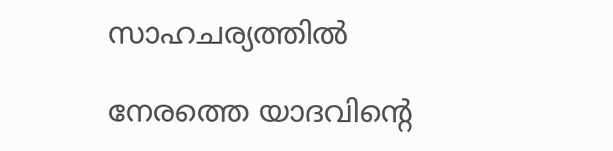സാഹചര്യത്തില്‍

നേരത്തെ യാദവിന്റെ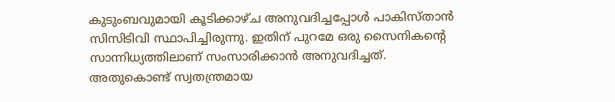കുടുംബവുമായി കൂടിക്കാഴ്ച അനുവദിച്ചപ്പോള്‍ പാകിസ്താന്‍ സിസിടിവി സ്ഥാപിച്ചിരുന്നു. ഇതിന് പുറമേ ഒരു സൈനികന്‍റെ സാന്നിധ്യത്തിലാണ് സംസാരിക്കാന്‍ അനുവദിച്ചത്. അതുകൊണ്ട് സ്വതന്ത്രമായ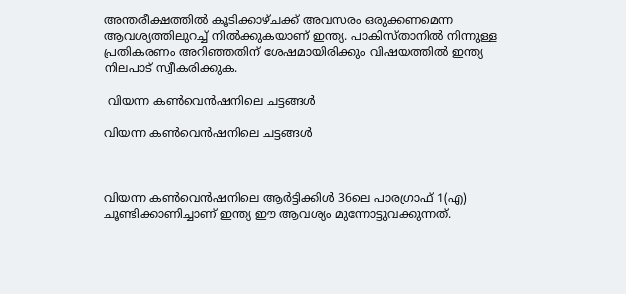അന്തരീക്ഷത്തില്‍ കൂടിക്കാഴ്ചക്ക് അവസരം ഒരുക്കണമെന്ന ആവശ്യത്തിലുറച്ച് നില്‍ക്കുകയാണ് ഇന്ത്യ. പാകിസ്താനില്‍ നിന്നുള്ള പ്രതികരണം അറിഞ്ഞതിന് ശേഷമായിരിക്കും വിഷയത്തില്‍ ഇന്ത്യ നിലപാട് സ്വീകരിക്കുക.

 വിയന്ന കണ്‍വെന്‍ഷനിലെ ചട്ടങ്ങള്‍

വിയന്ന കണ്‍വെന്‍ഷനിലെ ചട്ടങ്ങള്‍



വിയന്ന കണ്‍വെന്‍ഷനിലെ ആര്‍ട്ടിക്കിള്‍ 36ലെ പാരഗ്രാഫ് 1(എ) ചൂണ്ടിക്കാണിച്ചാണ് ഇന്ത്യ ഈ ആവശ്യം മുന്നോട്ടുവക്കുന്നത്.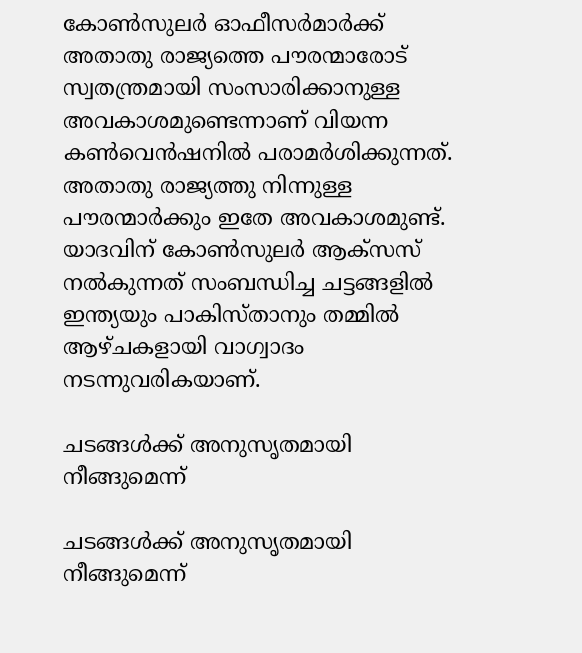കോണ്‍സുലര്‍ ഓഫീസര്‍മാര്‍ക്ക് അതാതു രാജ്യത്തെ പൗരന്മാരോട് സ്വതന്ത്രമായി സംസാരിക്കാനുള്ള അവകാശമുണ്ടെന്നാണ് വിയന്ന കണ്‍വെന്‍ഷനില്‍ പരാമര്‍ശിക്കുന്നത്. അതാതു രാജ്യത്തു നിന്നുള്ള പൗരന്മാര്‍ക്കും ഇതേ അവകാശമുണ്ട്. യാദവിന് കോണ്‍സുലര്‍ ആക്സസ് നല്‍കുന്നത് സംബന്ധിച്ച ചട്ടങ്ങളില്‍ ഇന്ത്യയും പാകിസ്താനും തമ്മില്‍ ആഴ്ചകളായി വാഗ്വാദം നടന്നുവരികയാണ്.

ചടങ്ങള്‍ക്ക് അനുസൃതമായി നീങ്ങുമെന്ന്

ചടങ്ങള്‍ക്ക് അനുസൃതമായി നീങ്ങുമെന്ന്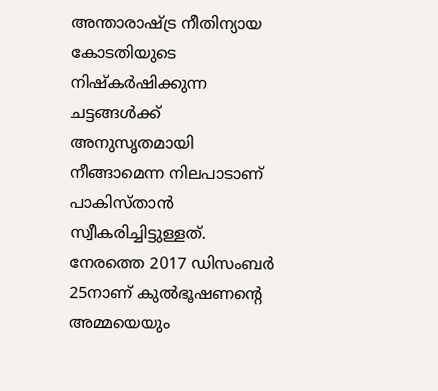അന്താരാഷ്ട്ര നീതിന്യായ കോടതിയുടെ നിഷ്കര്‍ഷിക്കുന്ന ചട്ടങ്ങള്‍ക്ക് അനുസൃതമായി നീങ്ങാമെന്ന നിലപാടാണ് പാകിസ്താന്‍ സ്വീകരിച്ചിട്ടുള്ളത്. നേരത്തെ 2017 ഡിസംബര്‍ 25നാണ് കുല്‍ഭൂഷണന്റെ അമ്മയെയും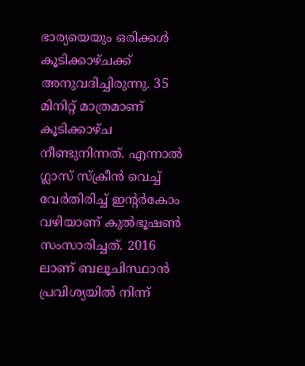ഭാര്യയെയും ഒരിക്കള്‍ കൂടിക്കാഴ്ചക്ക് അനുവദിച്ചിരുന്നു. 35 മിനിറ്റ് മാത്രമാണ് കൂടിക്കാഴ്ച നീണ്ടുനിന്നത്. എന്നാല്‍ ഗ്ലാസ് സ്ക്രീന്‍ വെച്ച് വേര്‍തിരിച്ച് ഇന്റര്‍കോം വഴിയാണ് കുല്‍ഭൂഷണ്‍ സംസാരിച്ചത്. 2016 ലാണ് ബലൂചിസ്ഥാന്‍ പ്രവിശ്യയില്‍ നിന്ന്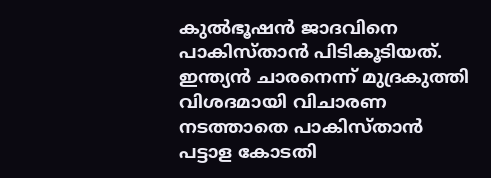കുല്‍ഭൂഷന്‍ ജാദവിനെ പാകിസ്താന്‍ പിടികൂടിയത്. ഇന്ത്യന്‍ ചാരനെന്ന് മുദ്രകുത്തി വിശദമായി വിചാരണ നടത്താതെ പാകിസ്താന്‍ പട്ടാള കോടതി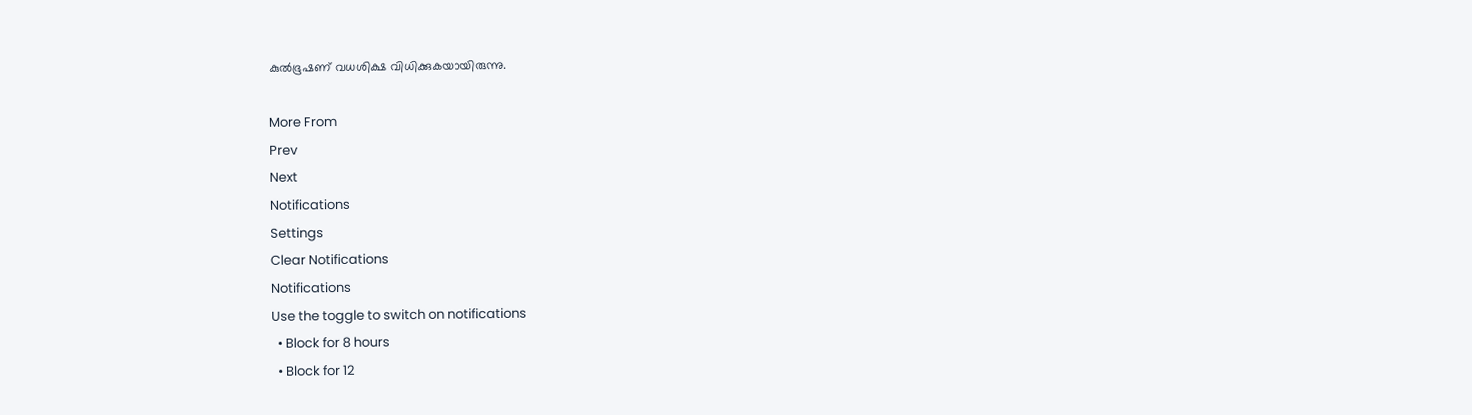കുല്‍ഭൂഷണ് വധശിക്ഷ വിധിക്കുകയായിരുന്നു.

More From
Prev
Next
Notifications
Settings
Clear Notifications
Notifications
Use the toggle to switch on notifications
  • Block for 8 hours
  • Block for 12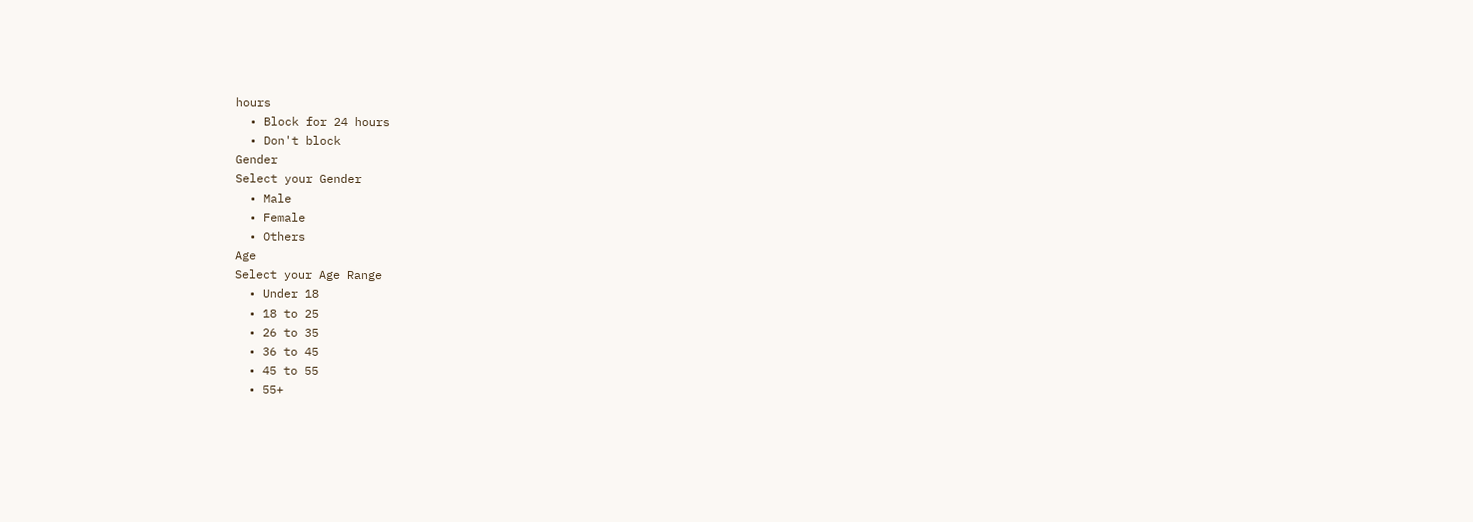hours
  • Block for 24 hours
  • Don't block
Gender
Select your Gender
  • Male
  • Female
  • Others
Age
Select your Age Range
  • Under 18
  • 18 to 25
  • 26 to 35
  • 36 to 45
  • 45 to 55
  • 55+